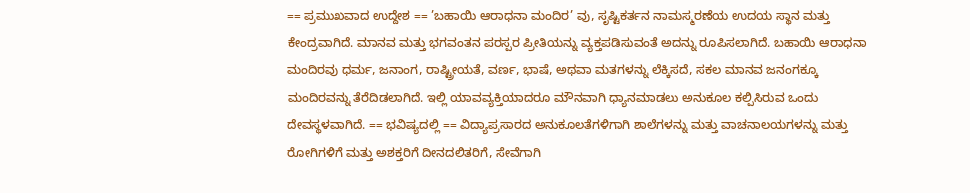== ಪ್ರಮುಖವಾದ ಉದ್ದೇಶ == ’ಬಹಾಯಿ ಆರಾಧನಾ ಮಂದಿರ’ ವು, ಸೃಷ್ಟಿಕರ್ತನ ನಾಮಸ್ಮರಣೆಯ ಉದಯ ಸ್ಥಾನ ಮತ್ತು ಕೇಂದ್ರವಾಗಿದೆ. ಮಾನವ ಮತ್ತು ಭಗವಂತನ ಪರಸ್ಪರ ಪ್ರೀತಿಯನ್ನು ವ್ಯಕ್ತಪಡಿಸುವಂತೆ ಅದನ್ನು ರೂಪಿಸಲಾಗಿದೆ. ಬಹಾಯಿ ಆರಾಧನಾ ಮಂದಿರವು ಧರ್ಮ, ಜನಾಂಗ, ರಾಷ್ಟ್ರೀಯತೆ, ವರ್ಣ, ಭಾಷೆ, ಅಥವಾ ಮತಗಳನ್ನು ಲೆಕ್ಕಿಸದೆ, ಸಕಲ ಮಾನವ ಜನಂಗಕ್ಕೂ ಮಂದಿರವನ್ನು ತೆರೆದಿಡಲಾಗಿದೆ. ಇಲ್ಲಿ ಯಾವವ್ಯಕ್ತಿಯಾದರೂ ಮೌನವಾಗಿ ಧ್ಯಾನಮಾಡಲು ಅನುಕೂಲ ಕಲ್ಪಿಸಿರುವ ಒಂದು ದೇವಸ್ಥಳವಾಗಿದೆ. == ಭವಿಷ್ಯದಲ್ಲಿ == ವಿದ್ಯಾಪ್ರಸಾರದ ಅನುಕೂಲತೆಗಳಿಗಾಗಿ ಶಾಲೆಗಳನ್ನು ಮತ್ತು ವಾಚನಾಲಯಗಳನ್ನು ಮತ್ತು ರೋಗಿಗಳಿಗೆ ಮತ್ತು ಅಶಕ್ತರಿಗೆ ದೀನದಲಿತರಿಗೆ, ಸೇವೆಗಾಗಿ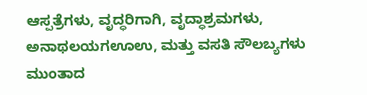ಆಸ್ಪತ್ರೆಗಳು, ವೃದ್ಧರಿಗಾಗಿ, ವೃದ್ಧಾಶ್ರಮಗಳು, ಅನಾಥಲಯಗಊಉ, ಮತ್ತು ವಸತಿ ಸೌಲಬ್ಯಗಳು ಮುಂತಾದ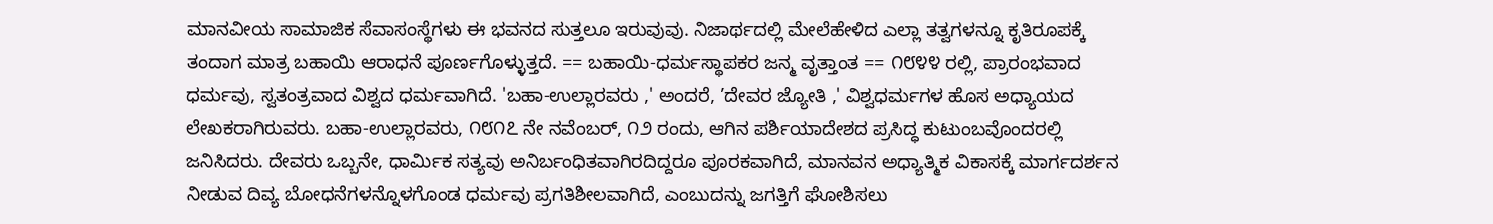ಮಾನವೀಯ ಸಾಮಾಜಿಕ ಸೆವಾಸಂಸ್ಥೆಗಳು ಈ ಭವನದ ಸುತ್ತಲೂ ಇರುವುವು. ನಿಜಾರ್ಥದಲ್ಲಿ ಮೇಲೆಹೇಳಿದ ಎಲ್ಲಾ ತತ್ವಗಳನ್ನೂ ಕೃತಿರೂಪಕ್ಕೆ ತಂದಾಗ ಮಾತ್ರ ಬಹಾಯಿ ಆರಾಧನೆ ಪೂರ್ಣಗೊಳ್ಳುತ್ತದೆ. == ಬಹಾಯಿ-ಧರ್ಮಸ್ಥಾಪಕರ ಜನ್ಮ ವೃತ್ತಾಂತ == ೧೮೪೪ ರಲ್ಲಿ, ಪ್ರಾರಂಭವಾದ ಧರ್ಮವು, ಸ್ವತಂತ್ರವಾದ ವಿಶ್ವದ ಧರ್ಮವಾಗಿದೆ. 'ಬಹಾ-ಉಲ್ಲಾರವರು ,' ಅಂದರೆ, ’ದೇವರ ಜ್ಯೋತಿ ,' ವಿಶ್ವಧರ್ಮಗಳ ಹೊಸ ಅಧ್ಯಾಯದ ಲೇಖಕರಾಗಿರುವರು. ಬಹಾ-ಉಲ್ಲಾರವರು, ೧೮೧೭ ನೇ ನವೆಂಬರ್, ೧೨ ರಂದು, ಆಗಿನ ಪರ್ಶಿಯಾದೇಶದ ಪ್ರಸಿದ್ಧ ಕುಟುಂಬವೊಂದರಲ್ಲಿ ಜನಿಸಿದರು. ದೇವರು ಒಬ್ಬನೇ, ಧಾರ್ಮಿಕ ಸತ್ಯವು ಅನಿರ್ಬಂಧಿತವಾಗಿರದಿದ್ದರೂ ಪೂರಕವಾಗಿದೆ, ಮಾನವನ ಅಧ್ಯಾತ್ಮಿಕ ವಿಕಾಸಕ್ಕೆ ಮಾರ್ಗದರ್ಶನ ನೀಡುವ ದಿವ್ಯ ಬೋಧನೆಗಳನ್ನೊಳಗೊಂಡ ಧರ್ಮವು ಪ್ರಗತಿಶೀಲವಾಗಿದೆ, ಎಂಬುದನ್ನು ಜಗತ್ತಿಗೆ ಘೋಶಿಸಲು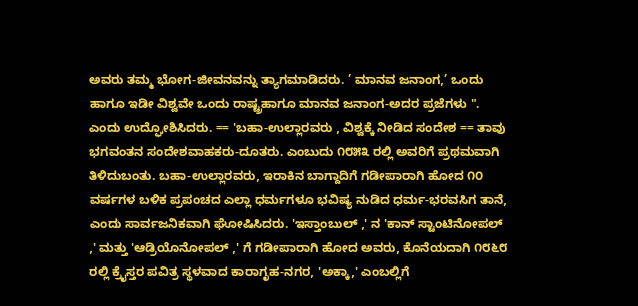ಅವರು ತಮ್ಮ ಭೋಗ-ಜೀವನವನ್ನು ತ್ಯಾಗಮಾಡಿದರು. ’ ಮಾನವ ಜನಾಂಗ,’ ಒಂದು ಹಾಗೂ ಇಡೀ ವಿಶ್ವವೇ ಒಂದು ರಾಷ್ಟ್ರಹಾಗೂ ಮಾನವ ಜನಾಂಗ-ಅದರ ಪ್ರಜೆಗಳು ". ಎಂದು ಉದ್ಘೋಶಿಸಿದರು. == 'ಬಹಾ-ಉಲ್ಲಾರವರು , ವಿಶ್ವಕ್ಕೆ ನೀಡಿದ ಸಂದೇಶ == ತಾವು ಭಗವಂತನ ಸಂದೇಶವಾಹಕರು-ದೂತರು. ಎಂಬುದು ೧೮೫೩ ರಲ್ಲಿ ಅವರಿಗೆ ಪ್ರಥಮವಾಗಿ ತಿಳಿದುಬಂತು. ಬಹಾ-ಉಲ್ಲಾರವರು, ಇರಾಕಿನ ಬಾಗ್ದಾದಿಗೆ ಗಡೀಪಾರಾಗಿ ಹೋದ ೧೦ ವರ್ಷಗಳ ಬಳಿಕ ಪ್ರಪಂಚದ ಎಲ್ಲಾ ಧರ್ಮಗಳೂ ಭವಿಷ್ಯ ನುಡಿದ ಧರ್ಮ-ಭರವಸಿಗ ತಾನೆ, ಎಂದು ಸಾರ್ವಜನಿಕವಾಗಿ ಘೋಷಿಸಿದರು. 'ಇಸ್ತಾಂಬುಲ್ ,' ನ 'ಕಾನ್ ಸ್ಟಾಂಟಿನೋಪಲ್ ,' ಮತ್ತು 'ಆಡ್ರಿಯೊನೋಪಲ್ ,' ಗೆ ಗಡೀಪಾರಾಗಿ ಹೋದ ಅವರು, ಕೊನೆಯದಾಗಿ ೧೮೬೮ ರಲ್ಲಿ ಕ್ರೈಸ್ತರ ಪವಿತ್ರ ಸ್ಥಳವಾದ ಕಾರಾಗೃಹ-ನಗರ, 'ಅಕ್ಕಾ,' ಎಂಬಲ್ಲಿಗೆ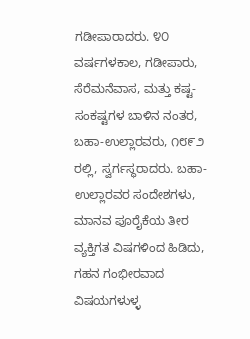ಗಡೀಪಾರಾದರು. ೪೦ ವರ್ಷಗಳಕಾಲ, ಗಡೀಪಾರು, ಸೆರೆಮನೆವಾಸ, ಮತ್ತು ಕಷ್ಟ-ಸಂಕಷ್ಟಗಳ ಬಾಳಿನ ನಂತರ, ಬಹಾ-ಉಲ್ಲಾರವರು, ೧೮೯೨ ರಲ್ಲಿ, ಸ್ವರ್ಗಸ್ಥರಾದರು. ಬಹಾ-ಉಲ್ಲಾರವರ ಸಂದೇಶಗಳು, ಮಾನವ ಪೂರೈಕೆಯ ತೀರ ವ್ಯಕ್ತಿಗತ ವಿಷಗಳಿಂದ ಹಿಡಿದು, ಗಹನ ಗಂಭೀರವಾದ ವಿಷಯಗಳುಳ್ಳ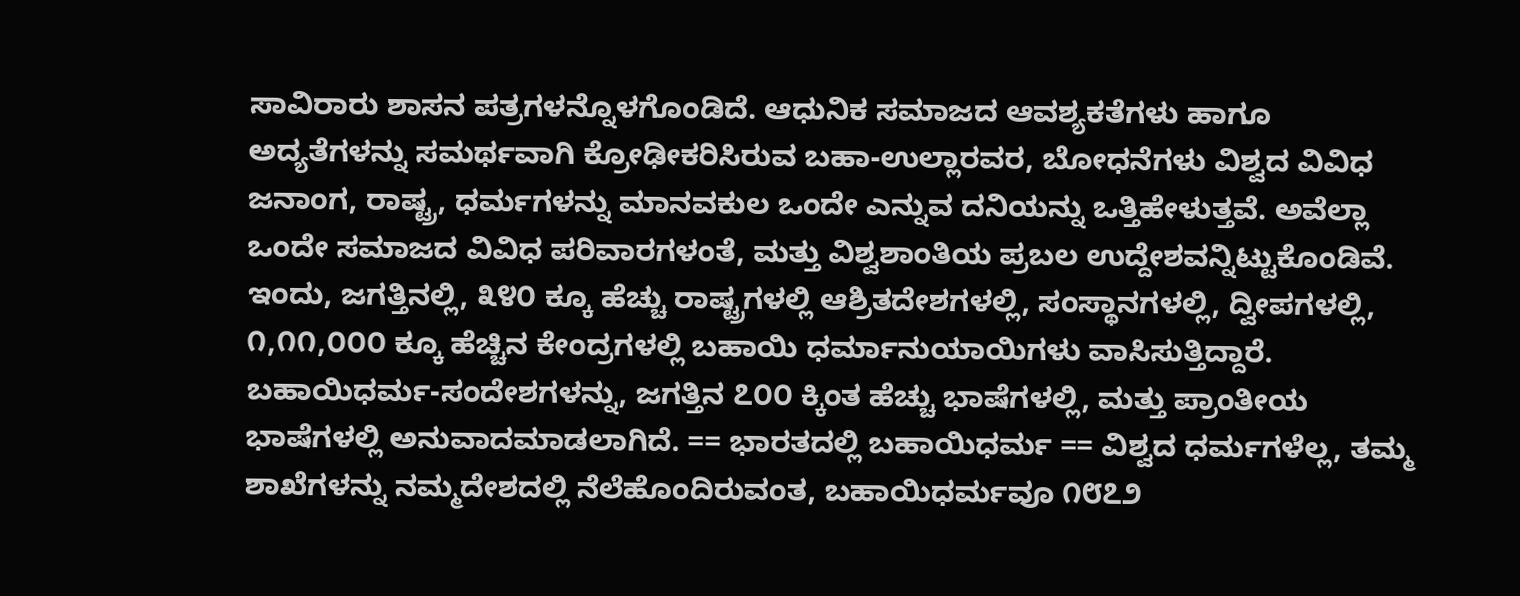ಸಾವಿರಾರು ಶಾಸನ ಪತ್ರಗಳನ್ನೊಳಗೊಂಡಿದೆ. ಆಧುನಿಕ ಸಮಾಜದ ಆವಶ್ಯಕತೆಗಳು ಹಾಗೂ ಅದ್ಯತೆಗಳನ್ನು ಸಮರ್ಥವಾಗಿ ಕ್ರೋಢೀಕರಿಸಿರುವ ಬಹಾ-ಉಲ್ಲಾರವರ, ಬೋಧನೆಗಳು ವಿಶ್ವದ ವಿವಿಧ ಜನಾಂಗ, ರಾಷ್ಟ್ರ, ಧರ್ಮಗಳನ್ನು ಮಾನವಕುಲ ಒಂದೇ ಎನ್ನುವ ದನಿಯನ್ನು ಒತ್ತಿಹೇಳುತ್ತವೆ. ಅವೆಲ್ಲಾ ಒಂದೇ ಸಮಾಜದ ವಿವಿಧ ಪರಿವಾರಗಳಂತೆ, ಮತ್ತು ವಿಶ್ವಶಾಂತಿಯ ಪ್ರಬಲ ಉದ್ದೇಶವನ್ನಿಟ್ಟುಕೊಂಡಿವೆ. ಇಂದು, ಜಗತ್ತಿನಲ್ಲಿ, ೩೪೦ ಕ್ಕೂ ಹೆಚ್ಚು ರಾಷ್ಟ್ರಗಳಲ್ಲಿ ಆಶ್ರಿತದೇಶಗಳಲ್ಲಿ, ಸಂಸ್ಥಾನಗಳಲ್ಲಿ, ದ್ವೀಪಗಳಲ್ಲಿ, ೧,೧೧,೦೦೦ ಕ್ಕೂ ಹೆಚ್ಚಿನ ಕೇಂದ್ರಗಳಲ್ಲಿ ಬಹಾಯಿ ಧರ್ಮಾನುಯಾಯಿಗಳು ವಾಸಿಸುತ್ತಿದ್ದಾರೆ. ಬಹಾಯಿಧರ್ಮ-ಸಂದೇಶಗಳನ್ನು, ಜಗತ್ತಿನ ೭೦೦ ಕ್ಕಿಂತ ಹೆಚ್ಚು ಭಾಷೆಗಳಲ್ಲಿ, ಮತ್ತು ಪ್ರಾಂತೀಯ ಭಾಷೆಗಳಲ್ಲಿ ಅನುವಾದಮಾಡಲಾಗಿದೆ. == ಭಾರತದಲ್ಲಿ ಬಹಾಯಿಧರ್ಮ == ವಿಶ್ವದ ಧರ್ಮಗಳೆಲ್ಲ, ತಮ್ಮ ಶಾಖೆಗಳನ್ನು ನಮ್ಮದೇಶದಲ್ಲಿ ನೆಲೆಹೊಂದಿರುವಂತ, ಬಹಾಯಿಧರ್ಮವೂ ೧೮೭೨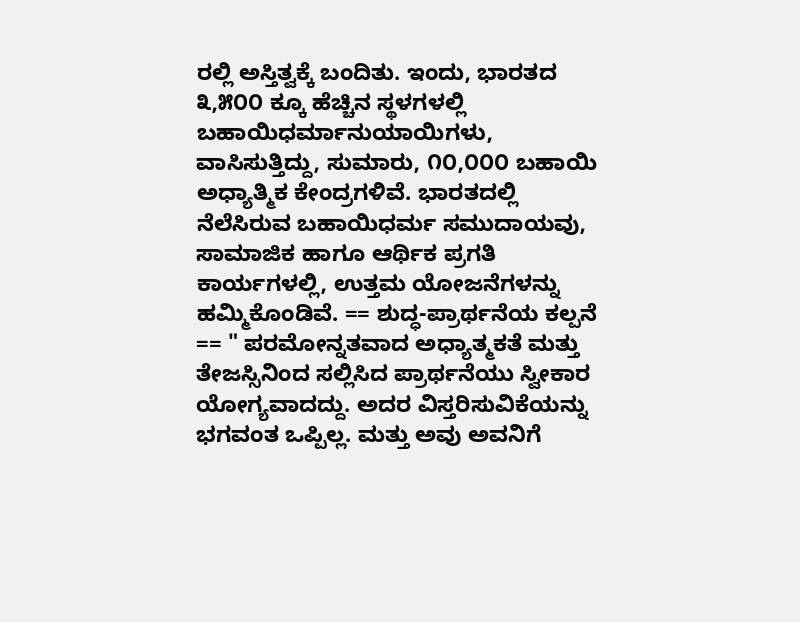ರಲ್ಲಿ ಅಸ್ತಿತ್ವಕ್ಕೆ ಬಂದಿತು. ಇಂದು, ಭಾರತದ ೩,೫೦೦ ಕ್ಕೂ ಹೆಚ್ಚಿನ ಸ್ಥಳಗಳಲ್ಲಿ ಬಹಾಯಿಧರ್ಮಾನುಯಾಯಿಗಳು, ವಾಸಿಸುತ್ತಿದ್ದು, ಸುಮಾರು, ೧೦,೦೦೦ ಬಹಾಯಿ ಅಧ್ಯಾತ್ಮಿಕ ಕೇಂದ್ರಗಳಿವೆ. ಭಾರತದಲ್ಲಿ ನೆಲೆಸಿರುವ ಬಹಾಯಿಧರ್ಮ ಸಮುದಾಯವು, ಸಾಮಾಜಿಕ ಹಾಗೂ ಆರ್ಥಿಕ ಪ್ರಗತಿ ಕಾರ್ಯಗಳಲ್ಲಿ, ಉತ್ತಮ ಯೋಜನೆಗಳನ್ನು ಹಮ್ಮಿಕೊಂಡಿವೆ. == ಶುದ್ಧ-ಪ್ರಾರ್ಥನೆಯ ಕಲ್ಪನೆ == " ಪರಮೋನ್ನತವಾದ ಅಧ್ಯಾತ್ಮಕತೆ ಮತ್ತು ತೇಜಸ್ಸಿನಿಂದ ಸಲ್ಲಿಸಿದ ಪ್ರಾರ್ಥನೆಯು ಸ್ವೀಕಾರ ಯೋಗ್ಯವಾದದ್ದು. ಅದರ ವಿಸ್ತರಿಸುವಿಕೆಯನ್ನು ಭಗವಂತ ಒಪ್ಪಿಲ್ಲ. ಮತ್ತು ಅವು ಅವನಿಗೆ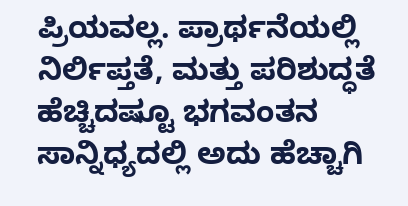ಪ್ರಿಯವಲ್ಲ. ಪ್ರಾರ್ಥನೆಯಲ್ಲಿ ನಿರ್ಲಿಪ್ತತೆ, ಮತ್ತು ಪರಿಶುದ್ಧತೆ ಹೆಚ್ಚಿದಷ್ಟೂ ಭಗವಂತನ ಸಾನ್ನಿಧ್ಯದಲ್ಲಿ ಅದು ಹೆಚ್ಚಾಗಿ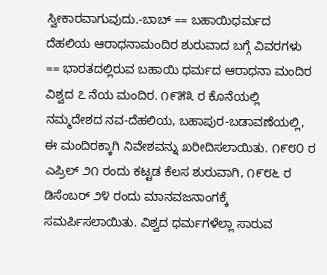ಸ್ವೀಕಾರವಾಗುವುದು.-ಬಾಬ್ == ಬಹಾಯಿಧರ್ಮದ ದೆಹಲಿಯ ಆರಾಧನಾಮಂದಿರ ಶುರುವಾದ ಬಗ್ಗೆ ವಿವರಗಳು == ಭಾರತದಲ್ಲಿರುವ ಬಹಾಯಿ ಧರ್ಮದ ಆರಾಧನಾ ಮಂದಿರ ವಿಶ್ವದ ೭ ನೆಯ ಮಂದಿರ. ೧೯೫೩ ರ ಕೊನೆಯಲ್ಲಿ ನಮ್ಮದೇಶದ ನವ-ದೆಹಲಿಯ, ಬಹಾಪುರ-ಬಡಾವಣೆಯಲ್ಲಿ, ಈ ಮಂದಿರಕ್ಕಾಗಿ ನಿವೇಶವನ್ನು ಖರೀದಿಸಲಾಯಿತು. ೧೯೮೦ ರ ಎಪ್ರಿಲ್ ೨೧ ರಂದು ಕಟ್ಟಡ ಕೆಲಸ ಶುರುವಾಗಿ, ೧೯೮೬ ರ ಡಿಸೆಂಬರ್ ೨೪ ರಂದು ಮಾನವಜನಾಂಗಕ್ಕೆ ಸಮರ್ಪಿಸಲಾಯಿತು. ವಿಶ್ವದ ಧರ್ಮಗಳೆಲ್ಲಾ ಸಾರುವ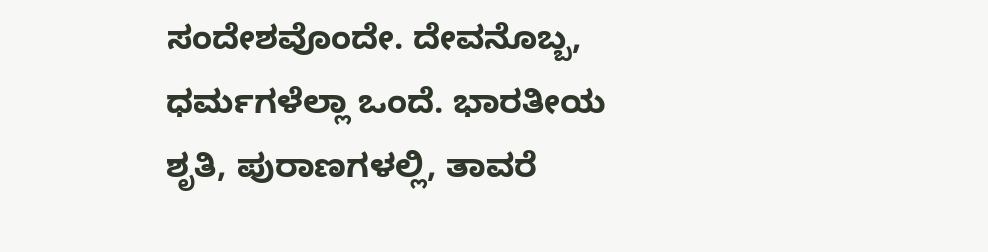ಸಂದೇಶವೊಂದೇ. ದೇವನೊಬ್ಬ, ಧರ್ಮಗಳೆಲ್ಲಾ ಒಂದೆ. ಭಾರತೀಯ ಶೃತಿ, ಪುರಾಣಗಳಲ್ಲಿ, ತಾವರೆ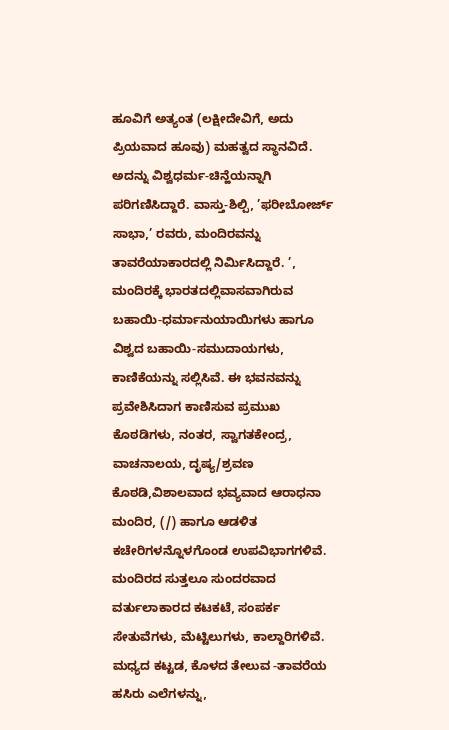ಹೂವಿಗೆ ಅತ್ಯಂತ (ಲಕ್ಷೀದೇವಿಗೆ, ಅದು ಪ್ರಿಯವಾದ ಹೂವು) ಮಹತ್ವದ ಸ್ಥಾನವಿದೆ. ಅದನ್ನು ವಿಶ್ವಧರ್ಮ-ಚಿನ್ಹೆಯನ್ನಾಗಿ ಪರಿಗಣಿಸಿದ್ದಾರೆ. ವಾಸ್ತು-ಶಿಲ್ಪಿ, ’ಫರೀಬೋರ್ಜ್ ಸಾಭಾ,’ ರವರು, ಮಂದಿರವನ್ನು ತಾವರೆಯಾಕಾರದಲ್ಲಿ ನಿರ್ಮಿಸಿದ್ದಾರೆ. ’, ಮಂದಿರಕ್ಕೆ ಭಾರತದಲ್ಲಿವಾಸವಾಗಿರುವ ಬಹಾಯಿ-ಧರ್ಮಾನುಯಾಯಿಗಳು ಹಾಗೂ ವಿಶ್ವದ ಬಹಾಯಿ-ಸಮುದಾಯಗಳು, ಕಾಣಿಕೆಯನ್ನು ಸಲ್ಲಿಸಿವೆ. ಈ ಭವನವನ್ನು ಪ್ರವೇಶಿಸಿದಾಗ ಕಾಣಿಸುವ ಪ್ರಮುಖ ಕೊಠಡಿಗಳು, ನಂತರ, ಸ್ವಾಗತಕೇಂದ್ರ, ವಾಚನಾಲಯ, ದೃಷ್ಯ/ಶ್ರವಣ ಕೊಠಡಿ,ವಿಶಾಲವಾದ ಭವ್ಯವಾದ ಆರಾಧನಾ ಮಂದಿರ, (/) ಹಾಗೂ ಆಡಳಿತ ಕಚೇರಿಗಳನ್ನೊಳಗೊಂಡ ಉಪವಿಭಾಗಗಳಿವೆ. ಮಂದಿರದ ಸುತ್ತಲೂ ಸುಂದರವಾದ ವರ್ತುಲಾಕಾರದ ಕಟಕಟೆ, ಸಂಪರ್ಕ ಸೇತುವೆಗಳು, ಮೆಟ್ಟಿಲುಗಳು, ಕಾಲ್ದಾರಿಗಳಿವೆ. ಮಧ್ಯದ ಕಟ್ಟಡ, ಕೊಳದ ತೇಲುವ -ತಾವರೆಯ ಹಸಿರು ಎಲೆಗಳನ್ನು,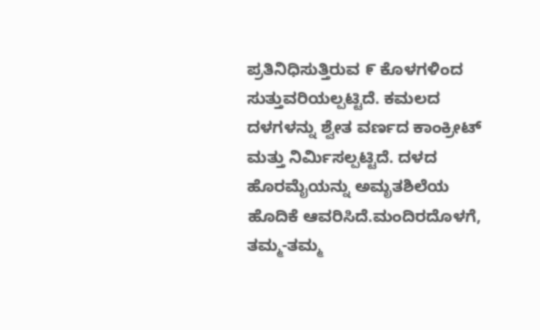ಪ್ರತಿನಿಧಿಸುತ್ತಿರುವ ೯ ಕೊಳಗಳಿಂದ ಸುತ್ತುವರಿಯಲ್ಪಟ್ಟಿದೆ. ಕಮಲದ ದಳಗಳನ್ನು ಶ್ವೇತ ವರ್ಣದ ಕಾಂಕ್ರೀಟ್ ಮತ್ತು ನಿರ್ಮಿಸಲ್ಪಟ್ಟಿದೆ. ದಳದ ಹೊರಮೈಯನ್ನು ಅಮೃತಶಿಲೆಯ ಹೊದಿಕೆ ಆವರಿಸಿದೆ.ಮಂದಿರದೊಳಗೆ, ತಮ್ಮ-ತಮ್ಮ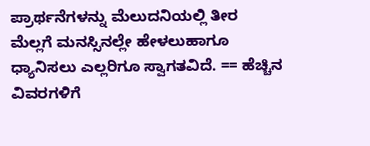ಪ್ರಾರ್ಥನೆಗಳನ್ನು ಮೆಲುದನಿಯಲ್ಲಿ ತೀರ ಮೆಲ್ಲಗೆ ಮನಸ್ಸಿನಲ್ಲೇ ಹೇಳಲುಹಾಗೂ ಧ್ಯಾನಿಸಲು ಎಲ್ಲರಿಗೂ ಸ್ವಾಗತವಿದೆ. == ಹೆಚ್ಚಿನ ವಿವರಗಳಿಗೆ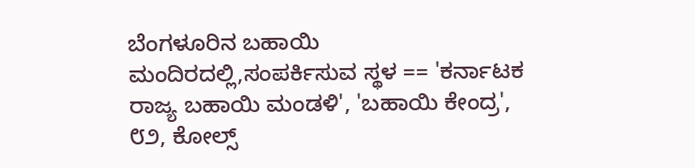ಬೆಂಗಳೂರಿನ ಬಹಾಯಿ ಮಂದಿರದಲ್ಲಿ,ಸಂಪರ್ಕಿಸುವ ಸ್ಥಳ == 'ಕರ್ನಾಟಕ ರಾಜ್ಯ ಬಹಾಯಿ ಮಂಡಳಿ', 'ಬಹಾಯಿ ಕೇಂದ್ರ', ೮೨, ಕೋಲ್ಸ್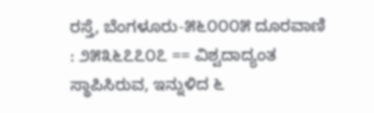ರಸ್ತೆ, ಬೆಂಗಳೂರು-೫೬೦೦೦೫ ದೂರವಾಣಿ : ೨೫೩೬೭೭೦೭ == ವಿಶ್ವದಾದ್ಯಂತ ಸ್ಥಾಪಿಸಿರುವ, ಇನ್ನುಳಿದ ೬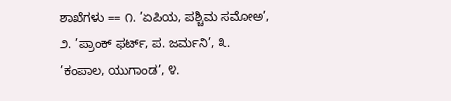ಶಾಖೆಗಳು == ೧. ’ಏಪಿಯ, ಪಶ್ಚಿಮ ಸಮೋಅ’, ೨. ’ಪ್ರಾಂಕ್ ಫರ್ಟ್, ಪ. ಜರ್ಮನಿ’, ೩. ’ಕಂಪಾಲ, ಯುಗಾಂಡ’, ೪.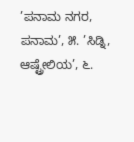’ಪನಾಮ ನಗರ, ಪನಾಮ’, ೫. ’ಸಿಡ್ನಿ, ಆಷ್ಟ್ರೇಲಿಯ’, ೬.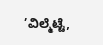’ವಿಲ್ಮೆಟ್ಟೆ,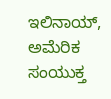ಇಲಿನಾಯ್, ಅಮೆರಿಕ ಸಂಯುಕ್ತ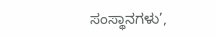ಸಂಸ್ಥಾನಗಳು’,